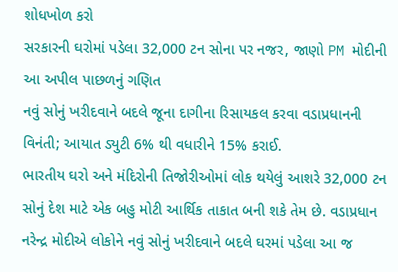શોધખોળ કરો
સરકારની ઘરોમાં પડેલા 32,000 ટન સોના પર નજર, જાણો PM મોદીની આ અપીલ પાછળનું ગણિત
નવું સોનું ખરીદવાને બદલે જૂના દાગીના રિસાયકલ કરવા વડાપ્રધાનની વિનંતી; આયાત ડ્યુટી 6% થી વધારીને 15% કરાઈ.
ભારતીય ઘરો અને મંદિરોની તિજોરીઓમાં લોક થયેલું આશરે 32,000 ટન સોનું દેશ માટે એક બહુ મોટી આર્થિક તાકાત બની શકે તેમ છે. વડાપ્રધાન નરેન્દ્ર મોદીએ લોકોને નવું સોનું ખરીદવાને બદલે ઘરમાં પડેલા આ જ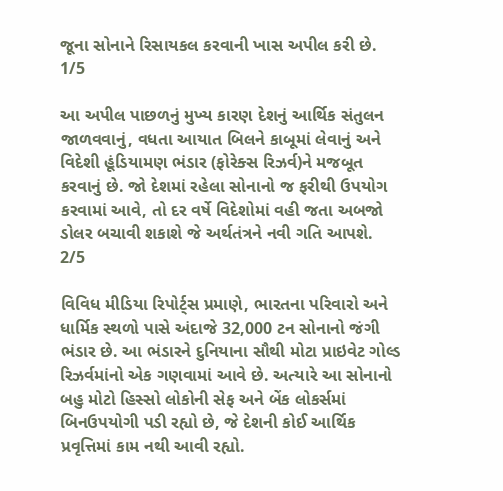જૂના સોનાને રિસાયકલ કરવાની ખાસ અપીલ કરી છે.
1/5

આ અપીલ પાછળનું મુખ્ય કારણ દેશનું આર્થિક સંતુલન જાળવવાનું, વધતા આયાત બિલને કાબૂમાં લેવાનું અને વિદેશી હૂંડિયામણ ભંડાર (ફોરેક્સ રિઝર્વ)ને મજબૂત કરવાનું છે. જો દેશમાં રહેલા સોનાનો જ ફરીથી ઉપયોગ કરવામાં આવે, તો દર વર્ષે વિદેશોમાં વહી જતા અબજો ડોલર બચાવી શકાશે જે અર્થતંત્રને નવી ગતિ આપશે.
2/5

વિવિધ મીડિયા રિપોર્ટ્સ પ્રમાણે, ભારતના પરિવારો અને ધાર્મિક સ્થળો પાસે અંદાજે 32,000 ટન સોનાનો જંગી ભંડાર છે. આ ભંડારને દુનિયાના સૌથી મોટા પ્રાઇવેટ ગોલ્ડ રિઝર્વમાંનો એક ગણવામાં આવે છે. અત્યારે આ સોનાનો બહુ મોટો હિસ્સો લોકોની સેફ અને બેંક લોકર્સમાં બિનઉપયોગી પડી રહ્યો છે, જે દેશની કોઈ આર્થિક પ્રવૃત્તિમાં કામ નથી આવી રહ્યો.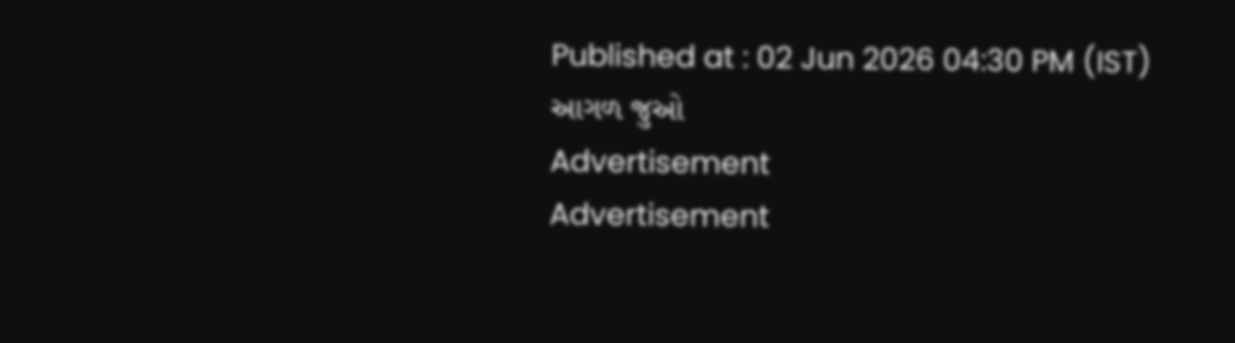Published at : 02 Jun 2026 04:30 PM (IST)
આગળ જુઓ
Advertisement
Advertisement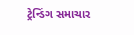ટ્રેન્ડિંગ સમાચાર